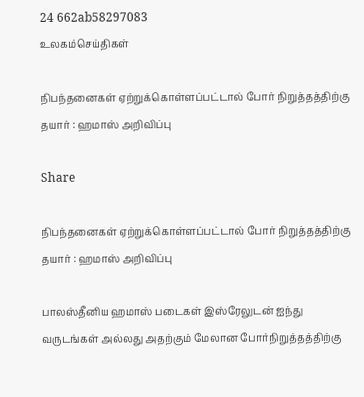24 662ab58297083
உலகம்செய்திகள்

நிபந்தனைகள் ஏற்றுக்கொள்ளப்பட்டால் போர் நிறுத்தத்திற்கு தயார் : ஹமாஸ் அறிவிப்பு

Share

நிபந்தனைகள் ஏற்றுக்கொள்ளப்பட்டால் போர் நிறுத்தத்திற்கு தயார் : ஹமாஸ் அறிவிப்பு

பாலஸ்தீனிய ஹமாஸ் படைகள் இஸ்ரேலுடன் ஐந்து வருடங்கள் அல்லது அதற்கும் மேலான போர்நிறுத்தத்திற்கு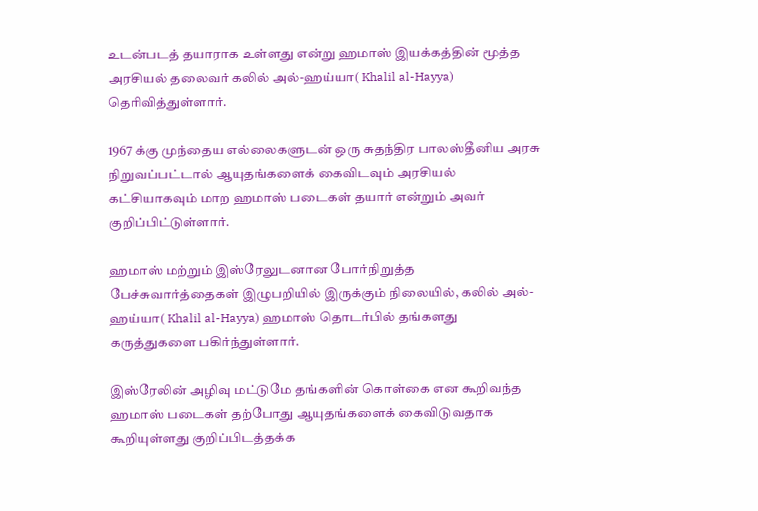உடன்படத் தயாராக உள்ளது என்று ஹமாஸ் இயக்கத்தின் மூத்த அரசியல் தலைவர் கலில் அல்-ஹய்யா( Khalil al-Hayya) தெரிவித்துள்ளார்.

1967 க்கு முந்தைய எல்லைகளுடன் ஒரு சுதந்திர பாலஸ்தீனிய அரசு நிறுவப்பட்டால் ஆயுதங்களைக் கைவிடவும் அரசியல் கட்சியாகவும் மாற ஹமாஸ் படைகள் தயார் என்றும் அவர் குறிப்பிட்டுள்ளார்.

ஹமாஸ் மற்றும் இஸ்ரேலுடனான போர்நிறுத்த பேச்சுவார்த்தைகள் இழுபறியில் இருக்கும் நிலையில், கலில் அல்-ஹய்யா( Khalil al-Hayya) ஹமாஸ் தொடர்பில் தங்களது கருத்துகளை பகிர்ந்துள்ளார்.

இஸ்ரேலின் அழிவு மட்டுமே தங்களின் கொள்கை என கூறிவந்த ஹமாஸ் படைகள் தற்போது ஆயுதங்களைக் கைவிடுவதாக கூறியுள்ளது குறிப்பிடத்தக்க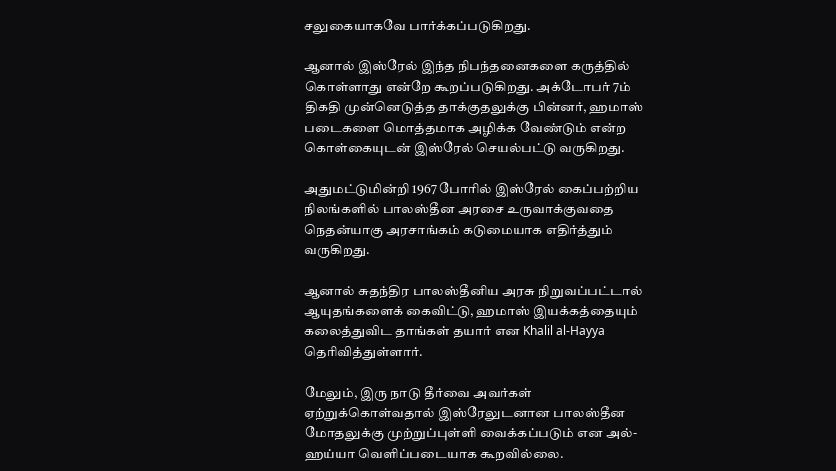சலுகையாகவே பார்க்கப்படுகிறது.

ஆனால் இஸ்ரேல் இந்த நிபந்தனைகளை கருத்தில் கொள்ளாது என்றே கூறப்படுகிறது. அக்டோபர் 7ம் திகதி முன்னெடுத்த தாக்குதலுக்கு பின்னர், ஹமாஸ் படைகளை மொத்தமாக அழிக்க வேண்டும் என்ற கொள்கையுடன் இஸ்ரேல் செயல்பட்டு வருகிறது.

அதுமட்டுமின்றி 1967 போரில் இஸ்ரேல் கைப்பற்றிய நிலங்களில் பாலஸ்தீன அரசை உருவாக்குவதை நெதன்யாகு அரசாங்கம் கடுமையாக எதிர்த்தும் வருகிறது.

ஆனால் சுதந்திர பாலஸ்தீனிய அரசு நிறுவப்பட்டால் ஆயுதங்களைக் கைவிட்டு, ஹமாஸ் இயக்கத்தையும் கலைத்துவிட தாங்கள் தயார் என Khalil al-Hayya தெரிவித்துள்ளார்.

மேலும், இரு நாடு தீர்வை அவர்கள் ஏற்றுக்கொள்வதால் இஸ்ரேலுடனான பாலஸ்தீன மோதலுக்கு முற்றுப்புள்ளி வைக்கப்படும் என அல்-ஹய்யா வெளிப்படையாக கூறவில்லை.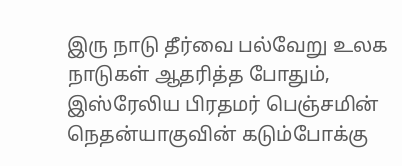இரு நாடு தீர்வை பல்வேறு உலக நாடுகள் ஆதரித்த போதும், இஸ்ரேலிய பிரதமர் பெஞ்சமின் நெதன்யாகுவின் கடும்போக்கு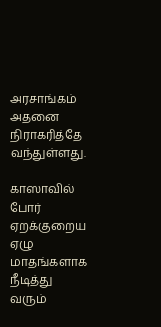அரசாங்கம் அதனை நிராகரித்தே வந்துள்ளது.

காஸாவில் போர் ஏறக்குறைய ஏழு மாதங்களாக நீடித்து வரும்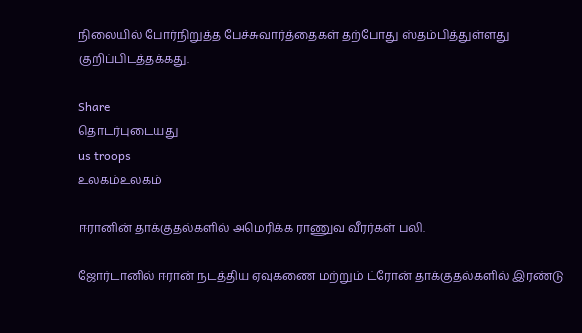நிலையில் போர்நிறுத்த பேச்சுவார்த்தைகள் தற்போது ஸ்தம்பித்துள்ளது குறிப்பிடத்தக்கது.

Share
தொடர்புடையது
us troops
உலகம்உலகம்

ஈரானின் தாக்குதல்களில் அமெரிக்க ராணுவ வீரர்கள் பலி.

ஜோர்டானில் ஈரான் நடத்திய ஏவுகணை மற்றும் ட்ரோன் தாக்குதல்களில் இரண்டு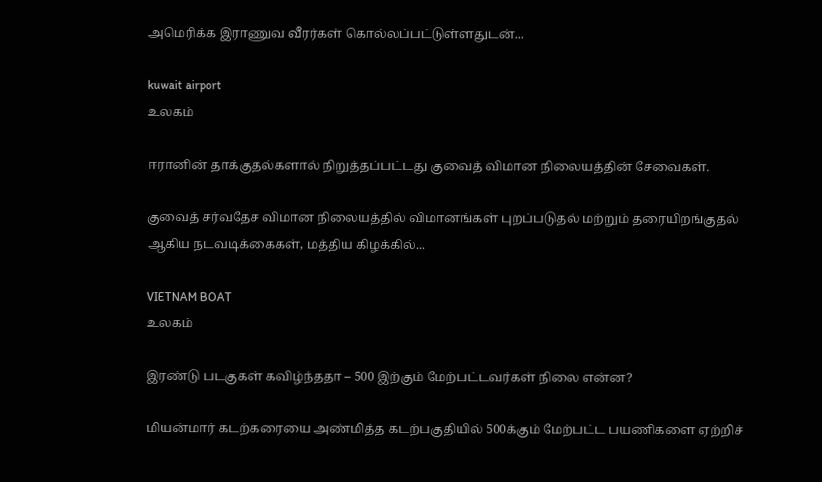அமெரிக்க இராணுவ வீரர்கள் கொல்லப்பட்டுள்ளதுடன்...

kuwait airport
உலகம்

ஈரானின் தாக்குதல்களால் நிறுத்தப்பட்டது குவைத் விமான நிலையத்தின் சேவைகள்.

குவைத் சர்வதேச விமான நிலையத்தில் விமானங்கள் புறப்படுதல் மற்றும் தரையிறங்குதல் ஆகிய நடவடிக்கைகள், மத்திய கிழக்கில்...

VIETNAM BOAT
உலகம்

இரண்டு படகுகள் கவிழ்ந்ததா – 500 இற்கும் மேற்பட்டவர்கள் நிலை என்ன?

மியன்மார் கடற்கரையை அண்மித்த கடற்பகுதியில் 500க்கும் மேற்பட்ட பயணிகளை ஏற்றிச்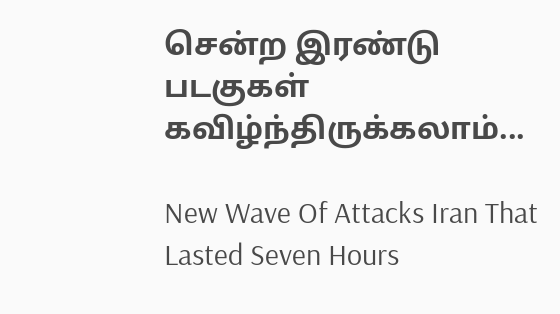சென்ற இரண்டு படகுகள் கவிழ்ந்திருக்கலாம்...

New Wave Of Attacks Iran That Lasted Seven Hours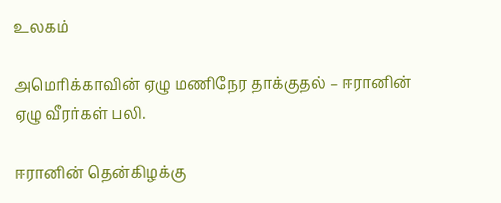உலகம்

அமெரிக்காவின் ஏழு மணிநேர தாக்குதல் – ஈரானின் ஏழு வீரர்கள் பலி.

ஈரானின் தென்கிழக்கு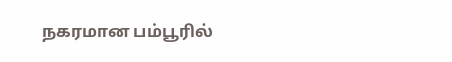நகரமான பம்பூரில்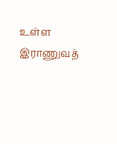உள்ள இராணுவத்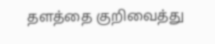தளத்தை குறிவைத்து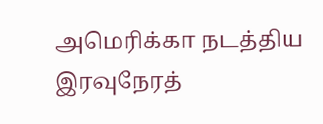அமெரிக்கா நடத்திய இரவுநேரத்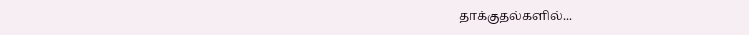தாக்குதல்களில்...